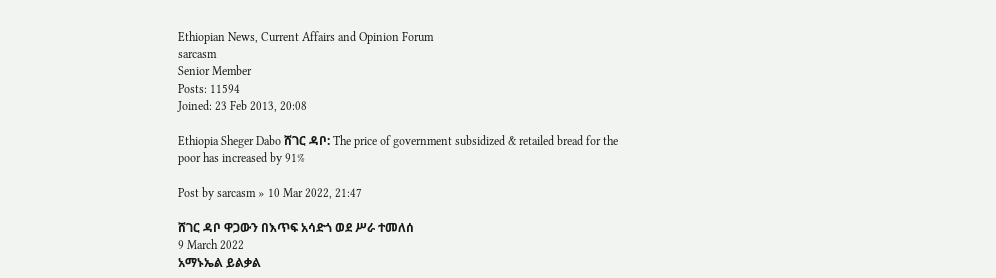Ethiopian News, Current Affairs and Opinion Forum
sarcasm
Senior Member
Posts: 11594
Joined: 23 Feb 2013, 20:08

Ethiopia Sheger Dabo ሸገር ዳቦ: The price of government subsidized & retailed bread for the poor has increased by 91%

Post by sarcasm » 10 Mar 2022, 21:47

ሸገር ዳቦ ዋጋውን በእጥፍ አሳድጎ ወደ ሥራ ተመለሰ
9 March 2022
አማኑኤል ይልቃል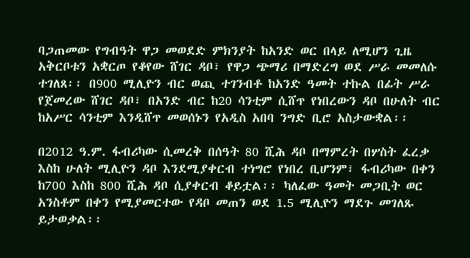ባጋጠመው የግብዓት ዋጋ መወደድ ምክንያት ከአንድ ወር በላይ ለሚሆን ጊዜ አቅርቦቱን አቋርጦ የቆየው ሸገር ዳቦ፣ የዋጋ ጭማሪ በማድረግ ወደ ሥራ መመለሱ ተገለጸ፡፡ በ900 ሚሊዮን ብር ወጪ ተገንብቶ ከአንድ ዓመት ተኩል በፊት ሥራ የጀመረው ሸገር ዳቦ፣ በአንድ ብር ከ20 ሳንቲም ሲሸጥ የነበረውን ዳቦ በሁለት ብር ከአሥር ሳንቲም እንዲሸጥ መወሰኑን የአዲስ አበባ ንግድ ቢሮ አስታውቋል፡፡

በ2012 ዓ.ም. ፋብሪካው ሲመረቅ በሰዓት 80 ሺሕ ዳቦ በማምረት በሦስት ፈረቃ እስከ ሁለት ሚሊዮን ዳቦ እንደሚያቀርብ ተነግሮ የነበረ ቢሆንም፣ ፋብሪካው በቀን ከ700 እስከ 800 ሺሕ ዳቦ ሲያቀርብ ቆይቷል፡፡ ካለፈው ዓመት መጋቢት ወር አንስቶም በቀን የሚያመርተው የዳቦ መጠን ወደ 1.5 ሚሊዮን ማደጉ መገለጹ ይታወቃል፡፡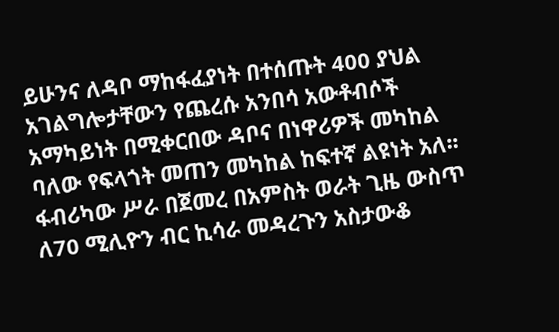ይሁንና ለዳቦ ማከፋፈያነት በተሰጡት 400 ያህል አገልግሎታቸውን የጨረሱ አንበሳ አውቶብሶች አማካይነት በሚቀርበው ዳቦና በነዋሪዎች መካከል ባለው የፍላጎት መጠን መካከል ከፍተኛ ልዩነት አለ፡፡ ፋብሪካው ሥራ በጀመረ በአምስት ወራት ጊዜ ውስጥ ለ70 ሚሊዮን ብር ኪሳራ መዳረጉን አስታውቆ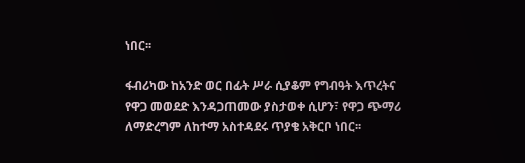ነበር፡፡

ፋብሪካው ከአንድ ወር በፊት ሥራ ሲያቆም የግብዓት እጥረትና የዋጋ መወደድ እንዳጋጠመው ያስታወቀ ሲሆን፣ የዋጋ ጭማሪ ለማድረግም ለከተማ አስተዳደሩ ጥያቄ አቅርቦ ነበር፡፡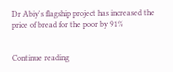Dr Abiy's flagship project has increased the price of bread for the poor by 91%


Continue reading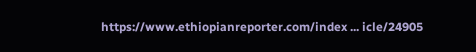https://www.ethiopianreporter.com/index ... icle/24905